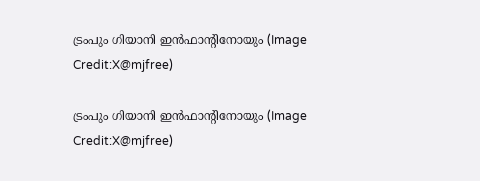ട്രംപും ഗിയാനി ഇൻഫാന്റിനോയും (Image Credit:X@mjfree)

ട്രംപും ഗിയാനി ഇൻഫാന്റിനോയും (Image Credit:X@mjfree)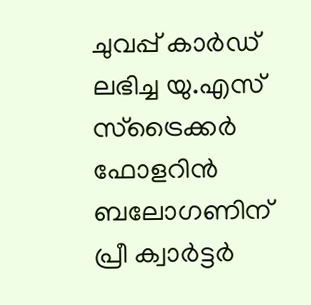ചുവപ്പ് കാര്‍‍ഡ് ലഭിച്ച യു.എസ് സ്ട്രൈക്കര്‍ ഫോളറിൻ ബലോഗണിന് പ്രീ ക്വാര്‍ട്ടര്‍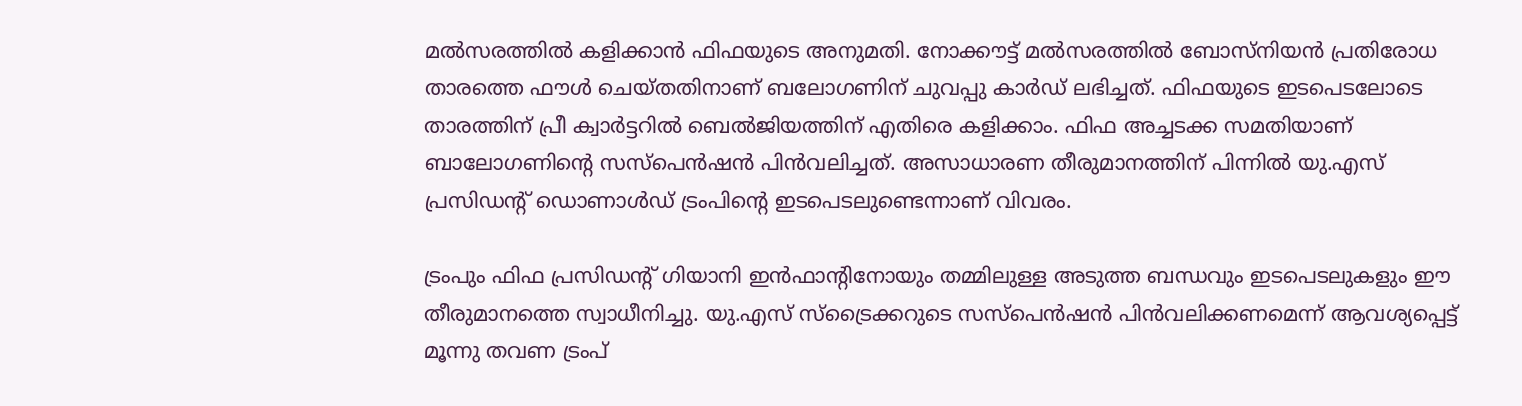മല്‍സരത്തില്‍ കളിക്കാന്‍ ഫിഫയുടെ അനുമതി. നോക്കൗട്ട് മല്‍സരത്തില്‍ ബോസ്നിയന്‍ പ്രതിരോധ താരത്തെ ഫൗള്‍ ചെയ്തതിനാണ് ബലോഗണിന് ചുവപ്പു കാര്‍ഡ് ലഭിച്ചത്. ഫിഫയുടെ ഇടപെടലോടെ താരത്തിന് പ്രീ ക്വാര്‍ട്ടറില്‍ ബെല്‍ജിയത്തിന് എതിരെ കളിക്കാം. ഫിഫ അച്ചടക്ക സമതിയാണ് ബാലോഗണിന്‍റെ സസ്പെന്‍ഷന്‍ പിന്‍വലിച്ചത്. അസാധാരണ തീരുമാനത്തിന് പിന്നില്‍ യു.എസ് പ്രസിഡന്‍റ് ഡൊണാള്‍‍ഡ് ട്രംപിന്‍റെ ഇടപെടലുണ്ടെന്നാണ് വിവരം.

ട്രംപും ഫിഫ പ്രസിഡന്‍റ് ഗിയാനി ഇൻഫാന്റിനോയും തമ്മിലുള്ള അടുത്ത ബന്ധവും ഇടപെടലുകളും ഈ തീരുമാനത്തെ സ്വാധീനിച്ചു. യു.എസ് സ്ട്രൈക്കറുടെ സസ്പെന്‍ഷന്‍ പിന്‍വലിക്കണമെന്ന് ആവശ്യപ്പെട്ട് മൂന്നു തവണ ട്രംപ്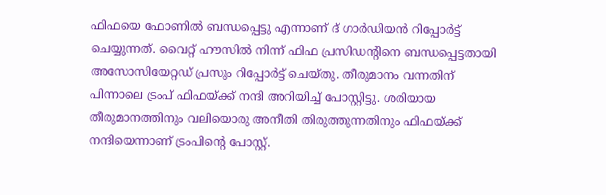ഫിഫയെ ഫോണില്‍ ബന്ധപ്പെട്ടു എന്നാണ് ദ് ഗാര്‍ഡിയന്‍ റിപ്പോര്‍ട്ട് ചെയ്യുന്നത്. വൈറ്റ് ഹൗസില്‍ നിന്ന് ഫിഫ പ്രസിഡന്‍റിനെ ബന്ധപ്പെട്ടതായി അസോസിയേറ്റഡ് പ്രസും റിപ്പോര്‍ട്ട് ചെയ്തു. തീരുമാനം വന്നതിന് പിന്നാലെ ട്രംപ് ഫിഫയ്ക്ക് നന്ദി അറിയിച്ച് പോസ്റ്റിട്ടു. ശരിയായ തീരുമാനത്തിനും വലിയൊരു അനീതി തിരുത്തുന്നതിനും ഫിഫയ്ക്ക് നന്ദിയെന്നാണ് ട്രംപിന്‍റെ പോസ്റ്റ്.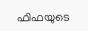ഫിഫയുടെ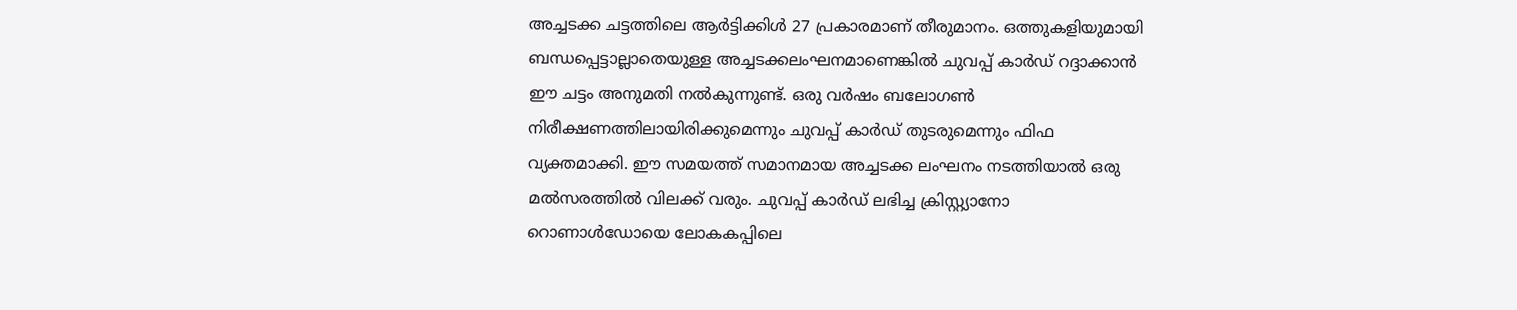അച്ചടക്ക ചട്ടത്തിലെ ആര്‍ട്ടിക്കിള്‍ 27 പ്രകാരമാണ് തീരുമാനം. ഒത്തുകളിയുമായി ബന്ധപ്പെട്ടാല്ലാതെയുള്ള അച്ചടക്കലംഘനമാണെങ്കില്‍ ചുവപ്പ് കാര്‍ഡ് റദ്ദാക്കാന്‍ ഈ ചട്ടം അനുമതി നൽകുന്നുണ്ട്. ഒരു വര്‍ഷം ബലോഗണ്‍ നിരീക്ഷണത്തിലായിരിക്കുമെന്നും ചുവപ്പ് കാര്‍‍ഡ് തുടരുമെന്നും ഫിഫ വ്യക്തമാക്കി. ഈ സമയത്ത് സമാനമായ അച്ചടക്ക ലംഘനം നടത്തിയാല്‍ ഒരു മല്‍സരത്തില്‍ വിലക്ക് വരും. ചുവപ്പ് കാര്‍ഡ് ലഭിച്ച ക്രിസ്റ്റ്യാനോ റൊണാള്‍ഡോയെ ലോകകപ്പിലെ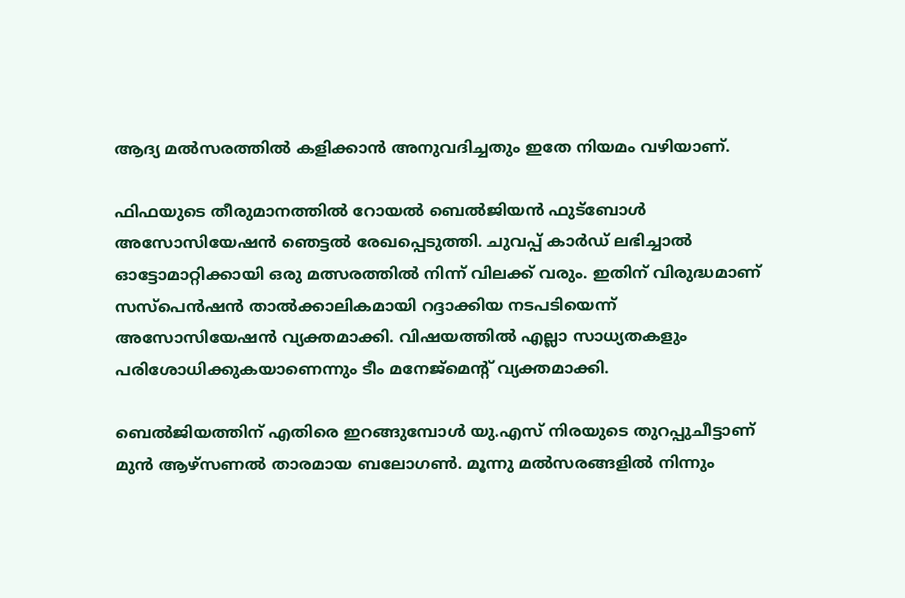ആദ്യ മല്‍സരത്തില്‍ കളിക്കാന്‍ അനുവദിച്ചതും ഇതേ നിയമം വഴിയാണ്.

ഫിഫയുടെ തീരുമാനത്തില്‍ റോയല്‍ ബെല്‍ജിയന്‍ ഫുട്ബോള്‍ അസോസിയേഷന്‍ ഞെട്ടല്‍ രേഖപ്പെടുത്തി. ചുവപ്പ് കാര്‍ഡ് ലഭിച്ചാല്‍ ഓട്ടോമാറ്റിക്കായി ഒരു മത്സരത്തിൽ നിന്ന് വിലക്ക് വരും. ഇതിന് വിരുദ്ധമാണ് സസ്‌പെൻഷൻ താൽക്കാലികമായി റദ്ദാക്കിയ നടപടിയെന്ന് അസോസിയേഷന്‍ വ്യക്തമാക്കി. വിഷയത്തില്‍ എല്ലാ സാധ്യതകളും പരിശോധിക്കുകയാണെന്നും ‌ടീം മനേജ്മെന്‍റ് വ്യക്തമാക്കി.

ബെല്‍ജിയത്തിന് എതിരെ ഇറങ്ങുമ്പോള്‍ യു.എസ് നിരയുടെ തുറപ്പുചീട്ടാണ് മുന്‍ ആഴ്സണല്‍ താരമായ ബലോഗണ്‍. മൂന്നു മല്‍സരങ്ങളില്‍ നിന്നും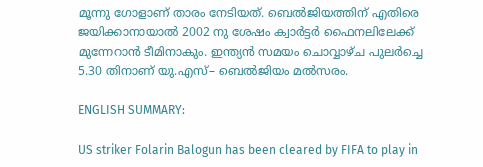മൂന്നു ഗോളാണ് താരം നേടിയത്. ബെല്‍ജിയത്തിന് എതിരെ ജയിക്കാനായാല്‍ 2002 നു ശേഷം ക്വാര്‍ട്ടര്‍ ഫൈനലിലേക്ക് മുന്നേറാന്‍ ടീമിനാകും. ഇന്ത്യന്‍ സമയം ചൊവ്വാഴ്ച പുലര്‍ച്ചെ 5.30 തിനാണ് യു.എസ്– ബെല്‍ജിയം മല്‍സരം.

ENGLISH SUMMARY:

US striker Folarin Balogun has been cleared by FIFA to play in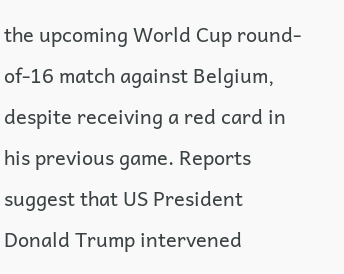the upcoming World Cup round-of-16 match against Belgium, despite receiving a red card in his previous game. Reports suggest that US President Donald Trump intervened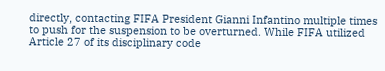directly, contacting FIFA President Gianni Infantino multiple times to push for the suspension to be overturned. While FIFA utilized Article 27 of its disciplinary code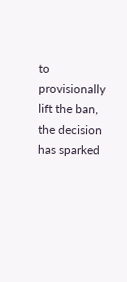to provisionally lift the ban, the decision has sparked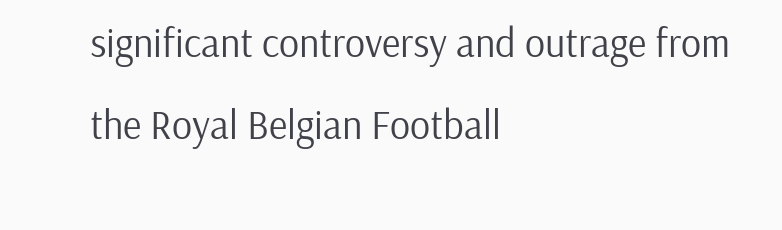significant controversy and outrage from the Royal Belgian Football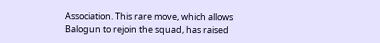Association. This rare move, which allows Balogun to rejoin the squad, has raised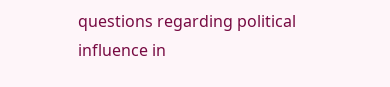questions regarding political influence in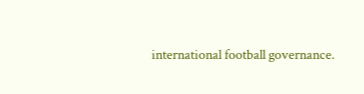international football governance.